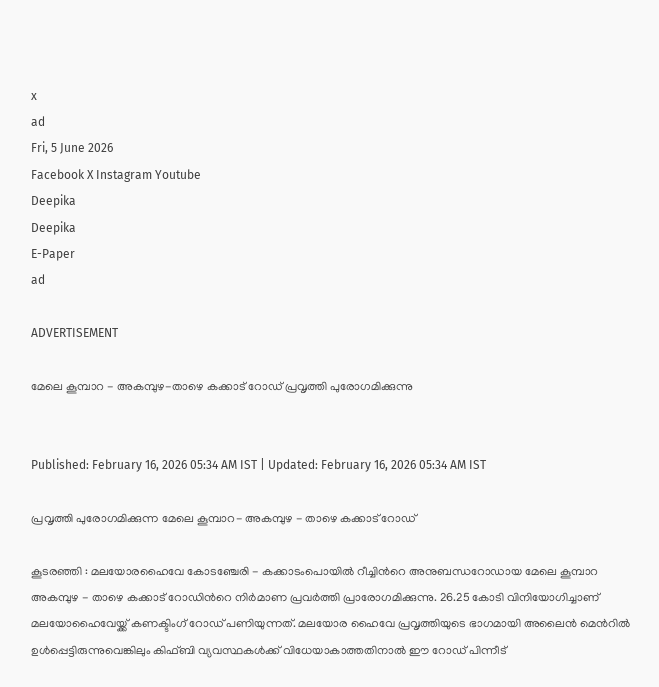x
ad
Fri, 5 June 2026
Facebook X Instagram Youtube
Deepika
Deepika
E-Paper
ad

ADVERTISEMENT

മേലെ കൂമ്പാറ - അകമ്പുഴ-താഴെ കക്കാട് റോഡ് പ്രവൃത്തി പുരോഗമിക്കുന്നു


Published: February 16, 2026 05:34 AM IST | Updated: February 16, 2026 05:34 AM IST

പ്രവൃത്തി പുരോഗമിക്കുന്ന മേലെ കൂമ്പാറ- അകമ്പുഴ - താഴെ കക്കാട് റോഡ്

കൂടരഞ്ഞി : മലയോരഹൈവേ കോടഞ്ചേരി - കക്കാടംപൊയിൽ റീച്ചിന്‍റെ അനുബന്ധറോഡായ മേലെ കൂമ്പാറ അകമ്പുഴ - താഴെ കക്കാട് റോഡിന്‍റെ നിർമാണ പ്രവർത്തി പ്രാരോഗമിക്കുന്നു. 26.25 കോടി വിനിയോഗിച്ചാണ് മലയോഹൈവേയ്ക്ക് കണക്ടിംഗ് റോഡ് പണിയുന്നത്. മലയോര ഹൈവേ പ്രവൃത്തിയുടെ ഭാഗമായി അലൈൻ മെന്‍റിൽ ഉൾപ്പെട്ടിരുന്നുവെങ്കിലും കിഫ്ബി വ്യവസ്ഥകൾക്ക് വിധേയാകാത്തതിനാൽ ഈ റോഡ് പിന്നീട്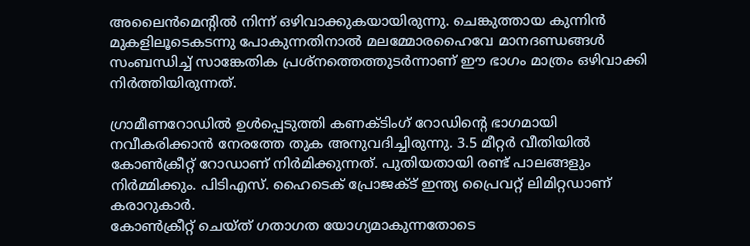അലൈൻമെന്‍റിൽ നിന്ന് ഒഴിവാക്കുകയായിരുന്നു. ചെങ്കുത്തായ കുന്നിൻ മുകളിലൂടെകടന്നു പോകുന്നതിനാൽ മലമ്മോരഹൈവേ മാനദണ്ഡങ്ങൾ സംബന്ധിച്ച് സാങ്കേതിക പ്രശ്നത്തെത്തുടർന്നാണ് ഈ ഭാഗം മാത്രം ഒഴിവാക്കി നിർത്തിയിരുന്നത്.

ഗ്രാമീണറോഡിൽ ഉൾപ്പെടുത്തി കണക്ടിംഗ് റോഡിന്‍റെ ഭാഗമായി നവീകരിക്കാൻ നേരത്തേ തുക അനുവദിച്ചിരുന്നു. 3.5 മീറ്റർ വീതിയിൽ കോൺക്രീറ്റ് റോഡാണ് നിർമിക്കുന്നത്. പുതിയതായി രണ്ട് പാലങ്ങളും നിർമ്മിക്കും. പിടിഎസ്. ഹൈടെക് പ്രോജക്ട് ഇന്ത്യ പ്രൈവറ്റ് ലിമിറ്റഡാണ് കരാറുകാർ.
കോൺക്രീറ്റ് ചെയ്ത് ഗതാഗത യോഗ്യമാകുന്നതോടെ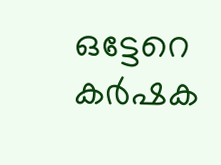ഒട്ടേറെ കർഷക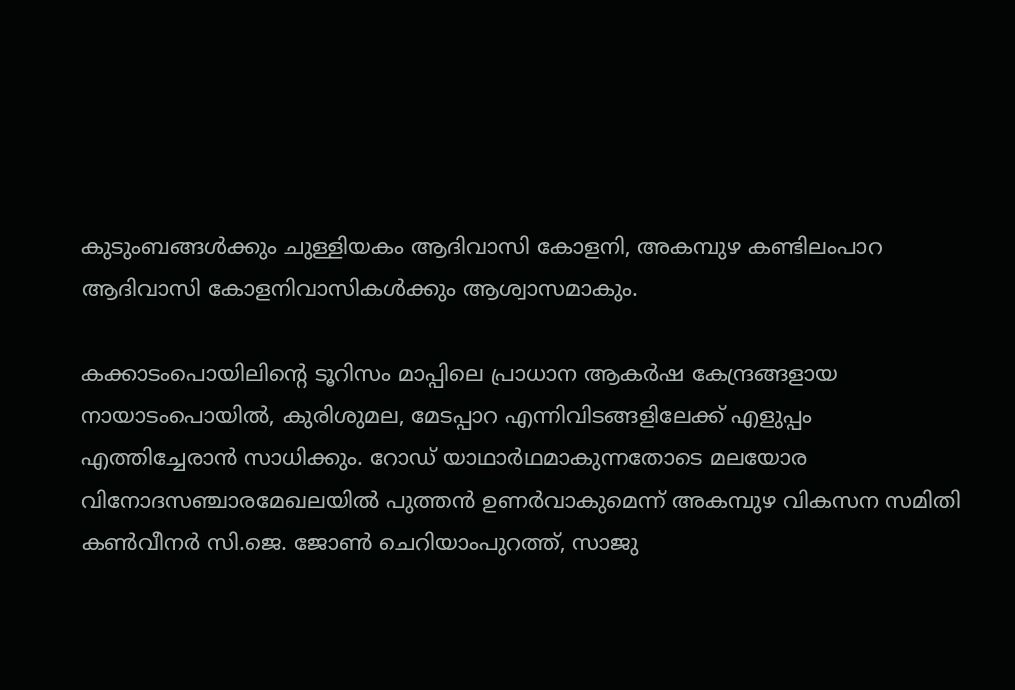കുടുംബങ്ങൾക്കും ചുള്ളിയകം ആദിവാസി കോളനി, അകമ്പുഴ കണ്ടിലംപാറ ആദിവാസി കോളനിവാസികൾക്കും ആശ്വാസമാകും.

കക്കാടംപൊയിലിന്‍റെ ടൂറിസം മാപ്പിലെ പ്രാധാന ആകർഷ കേന്ദ്രങ്ങളായ നായാടംപൊയിൽ, കുരിശുമല, മേടപ്പാറ എന്നിവിടങ്ങളിലേക്ക് എളുപ്പം എത്തിച്ചേരാൻ സാധിക്കും. റോഡ് യാഥാർഥമാകുന്നതോടെ മലയോര വിനോദസഞ്ചാരമേഖലയിൽ പുത്തൻ ഉണർവാകുമെന്ന് അകമ്പുഴ വികസന സമിതി കൺവീനർ സി.ജെ. ജോൺ ചെറിയാംപുറത്ത്, സാജു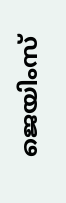ജെയിംസ്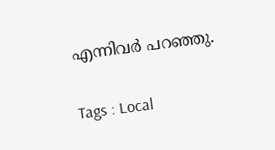എന്നിവർ പറഞ്ഞു.

Tags : Local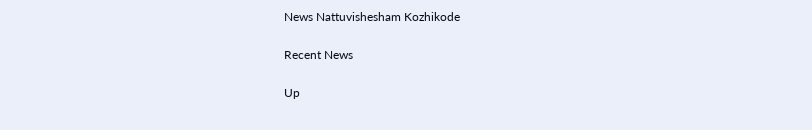News Nattuvishesham Kozhikode

Recent News

Up